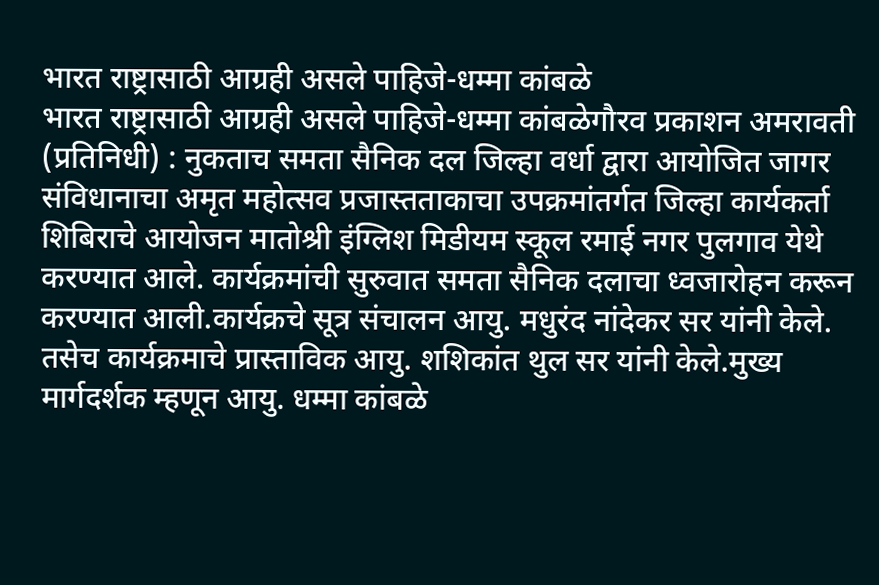भारत राष्ट्रासाठी आग्रही असले पाहिजे-धम्मा कांबळे
भारत राष्ट्रासाठी आग्रही असले पाहिजे-धम्मा कांबळेगौरव प्रकाशन अमरावती (प्रतिनिधी) : नुकताच समता सैनिक दल जिल्हा वर्धा द्वारा आयोजित जागर संविधानाचा अमृत महोत्सव प्रजास्तताकाचा उपक्रमांतर्गत जिल्हा कार्यकर्ता शिबिराचे आयोजन मातोश्री इंग्लिश मिडीयम स्कूल रमाई नगर पुलगाव येथे करण्यात आले. कार्यक्रमांची सुरुवात समता सैनिक दलाचा ध्वजारोहन करून करण्यात आली.कार्यक्रचे सूत्र संचालन आयु. मधुरंद नांदेकर सर यांनी केले. तसेच कार्यक्रमाचे प्रास्ताविक आयु. शशिकांत थुल सर यांनी केले.मुख्य मार्गदर्शक म्हणून आयु. धम्मा कांबळे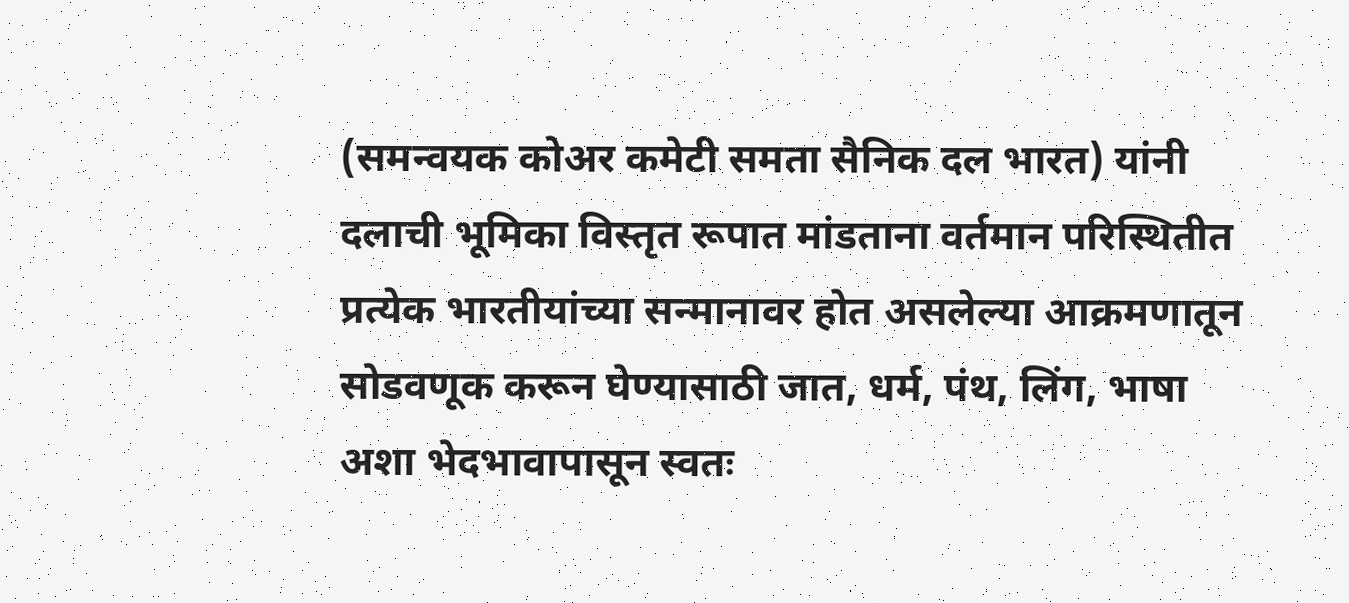(समन्वयक कोअर कमेटी समता सैनिक दल भारत) यांनी दलाची भूमिका विस्तृत रूपात मांडताना वर्तमान परिस्थितीत प्रत्येक भारतीयांच्या सन्मानावर होत असलेल्या आक्रमणातून सोडवणूक करून घेण्यासाठी जात, धर्म, पंथ, लिंग, भाषा अशा भेदभावापासून स्वतः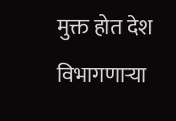मुक्त होत देश विभागणाऱ्या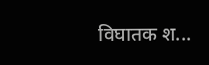विघातक श...